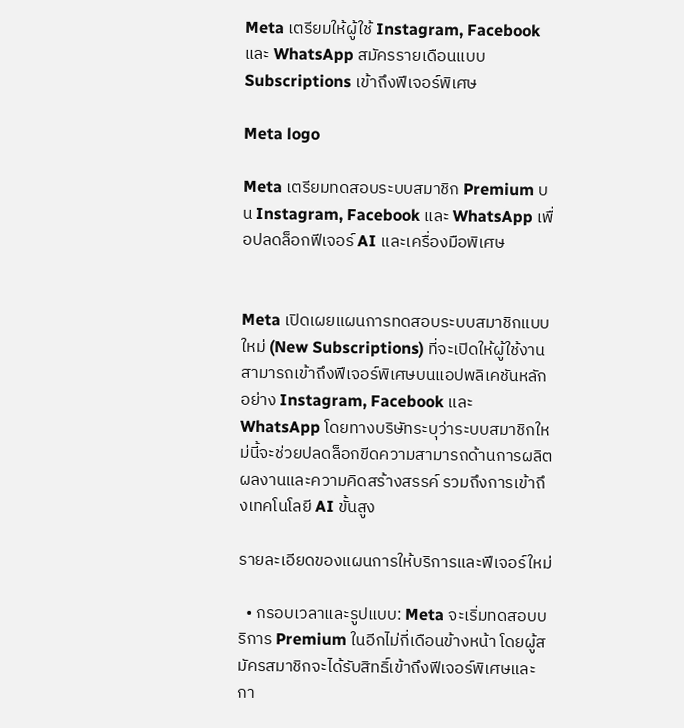Meta เตรียมให้ผู้ใช้ Instagram, Facebook และ WhatsApp สมัครรายเดือนแบบ Subscriptions เข้าถึงฟีเจอร์พิเศษ

Meta logo

Meta เตรียมทดสอบระบบสมาชิก Premium บน Instagram, Facebook และ WhatsApp เพื่อปลดล็อกฟีเจอร์ AI และเครื่องมือพิเศษ


Meta เปิดเผยแผนการทดสอบระบบสมาชิกแบบใหม่ (New Subscriptions) ที่จะเปิดให้ผู้ใช้งานสามารถเข้าถึงฟีเจอร์พิเศษบนแอปพลิเคชันหลักอย่าง Instagram, Facebook และ WhatsApp โดยทางบริษัทระบุว่าระบบสมาชิกใหม่นี้จะช่วยปลดล็อกขีดความสามารถด้านการผลิตผลงานและความคิดสร้างสรรค์ รวมถึงการเข้าถึงเทคโนโลยี AI ขั้นสูง

รายละเอียดของแผนการให้บริการและฟีเจอร์ใหม่

  • กรอบเวลาและรูปแบบ: Meta จะเริ่มทดสอบบริการ Premium ในอีกไม่กี่เดือนข้างหน้า โดยผู้สมัครสมาชิกจะได้รับสิทธิ์เข้าถึงฟีเจอร์พิเศษและกา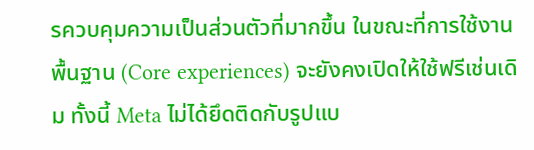รควบคุมความเป็นส่วนตัวที่มากขึ้น ในขณะที่การใช้งานพื้นฐาน (Core experiences) จะยังคงเปิดให้ใช้ฟรีเช่นเดิม ทั้งนี้ Meta ไม่ได้ยึดติดกับรูปแบ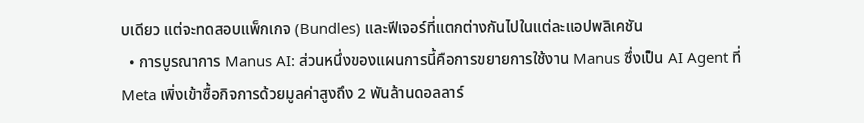บเดียว แต่จะทดสอบแพ็กเกจ (Bundles) และฟีเจอร์ที่แตกต่างกันไปในแต่ละแอปพลิเคชัน
  • การบูรณาการ Manus AI: ส่วนหนึ่งของแผนการนี้คือการขยายการใช้งาน Manus ซึ่งเป็น AI Agent ที่ Meta เพิ่งเข้าซื้อกิจการด้วยมูลค่าสูงถึง 2 พันล้านดอลลาร์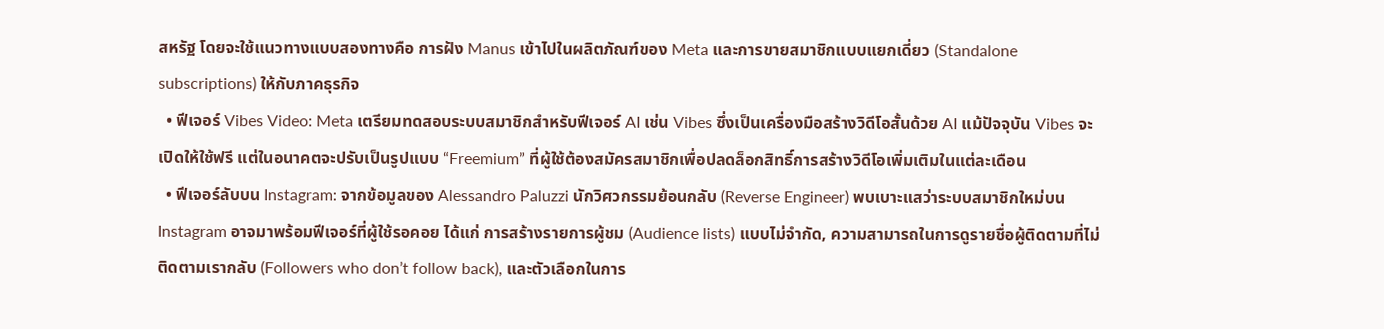สหรัฐ โดยจะใช้แนวทางแบบสองทางคือ การฝัง Manus เข้าไปในผลิตภัณฑ์ของ Meta และการขายสมาชิกแบบแยกเดี่ยว (Standalone subscriptions) ให้กับภาคธุรกิจ
  • ฟีเจอร์ Vibes Video: Meta เตรียมทดสอบระบบสมาชิกสำหรับฟีเจอร์ AI เช่น Vibes ซึ่งเป็นเครื่องมือสร้างวิดีโอสั้นด้วย AI แม้ปัจจุบัน Vibes จะเปิดให้ใช้ฟรี แต่ในอนาคตจะปรับเป็นรูปแบบ “Freemium” ที่ผู้ใช้ต้องสมัครสมาชิกเพื่อปลดล็อกสิทธิ์การสร้างวิดีโอเพิ่มเติมในแต่ละเดือน
  • ฟีเจอร์ลับบน Instagram: จากข้อมูลของ Alessandro Paluzzi นักวิศวกรรมย้อนกลับ (Reverse Engineer) พบเบาะแสว่าระบบสมาชิกใหม่บน Instagram อาจมาพร้อมฟีเจอร์ที่ผู้ใช้รอคอย ได้แก่ การสร้างรายการผู้ชม (Audience lists) แบบไม่จำกัด, ความสามารถในการดูรายชื่อผู้ติดตามที่ไม่ติดตามเรากลับ (Followers who don’t follow back), และตัวเลือกในการ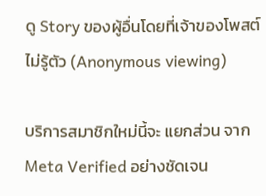ดู Story ของผู้อื่นโดยที่เจ้าของโพสต์ไม่รู้ตัว (Anonymous viewing)

บริการสมาชิกใหม่นี้จะ แยกส่วน จาก Meta Verified อย่างชัดเจน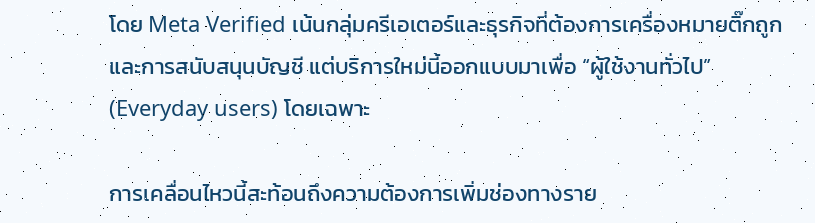โดย Meta Verified เน้นกลุ่มครีเอเตอร์และธุรกิจที่ต้องการเครื่องหมายติ๊กถูกและการสนับสนุนบัญชี แต่บริการใหม่นี้ออกแบบมาเพื่อ “ผู้ใช้งานทั่วไป” (Everyday users) โดยเฉพาะ

การเคลื่อนไหวนี้สะท้อนถึงความต้องการเพิ่มช่องทางราย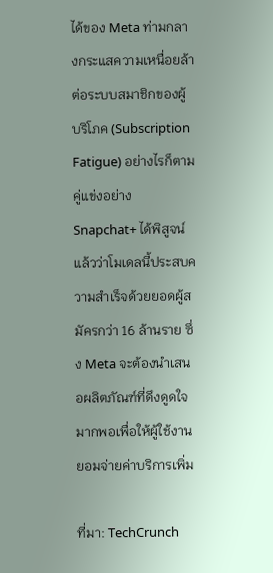ได้ของ Meta ท่ามกลางกระแสความเหนื่อยล้าต่อระบบสมาชิกของผู้บริโภค (Subscription Fatigue) อย่างไรก็ตาม คู่แข่งอย่าง Snapchat+ ได้พิสูจน์แล้วว่าโมเดลนี้ประสบความสำเร็จด้วยยอดผู้สมัครกว่า 16 ล้านราย ซึ่ง Meta จะต้องนำเสนอผลิตภัณฑ์ที่ดึงดูดใจมากพอเพื่อให้ผู้ใช้งานยอมจ่ายค่าบริการเพิ่ม

ที่มา: TechCrunch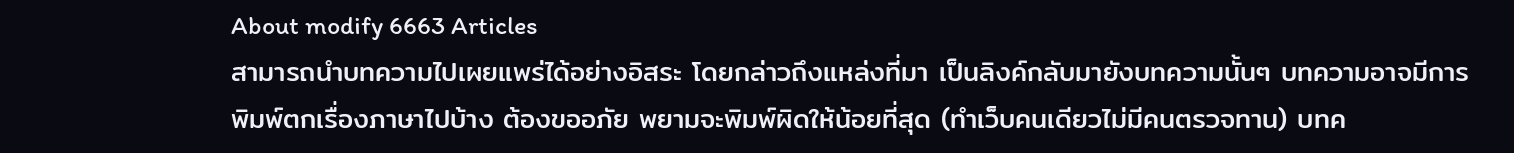About modify 6663 Articles
สามารถนำบทความไปเผยแพร่ได้อย่างอิสระ โดยกล่าวถึงแหล่งที่มา เป็นลิงค์กลับมายังบทความนั้นๆ บทความอาจมีการพิมพ์ตกเรื่องภาษาไปบ้าง ต้องขออภัย พยามจะพิมพ์ผิดให้น้อยที่สุด (ทำเว็บคนเดียวไม่มีคนตรวจทาน) บทค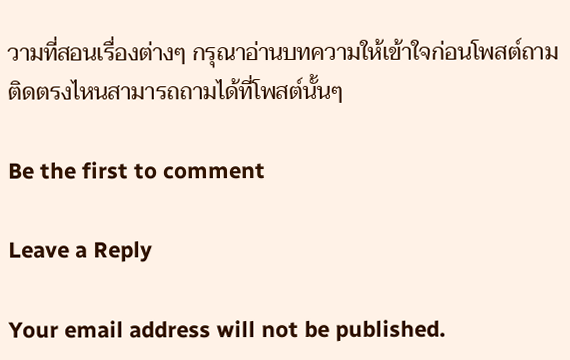วามที่สอนเรื่องต่างๆ กรุณาอ่านบทความให้เข้าใจก่อนโพสต์ถาม ติดตรงไหนสามารถถามได้ที่โพสต์นั้นๆ

Be the first to comment

Leave a Reply

Your email address will not be published.